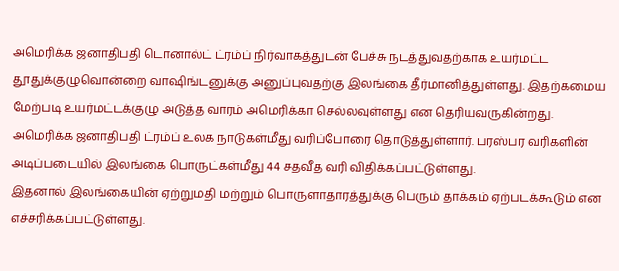அமெரிக்க ஜனாதிபதி டொனால்ட் ட்ரம்ப் நிர்வாகத்துடன் பேச்சு நடத்துவதற்காக உயர்மட்ட தூதுக்குழுவொன்றை வாஷிங்டனுக்கு அனுப்புவதற்கு இலங்கை தீர்மானித்துள்ளது. இதற்கமைய மேற்படி உயர்மட்டக்குழு அடுத்த வாரம் அமெரிக்கா செல்லவுள்ளது என தெரியவருகின்றது.
அமெரிக்க ஜனாதிபதி ட்ரம்ப் உலக நாடுகள்மீது வரிப்போரை தொடுத்துள்ளார். பரஸ்பர வரிகளின் அடிப்படையில் இலங்கை பொருட்கள்மீது 44 சதவீத வரி விதிக்கப்பட்டுள்ளது.
இதனால் இலங்கையின் ஏற்றுமதி மற்றும் பொருளாதாரத்துக்கு பெரும் தாக்கம் ஏற்படக்கூடும் என எச்சரிக்கப்பட்டுள்ளது.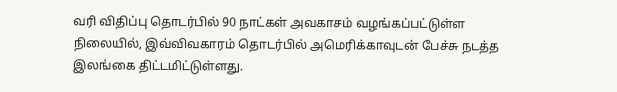வரி விதிப்பு தொடர்பில் 90 நாட்கள் அவகாசம் வழங்கப்பட்டுள்ள நிலையில், இவ்விவகாரம் தொடர்பில் அமெரிக்காவுடன் பேச்சு நடத்த இலங்கை திட்டமிட்டுள்ளது.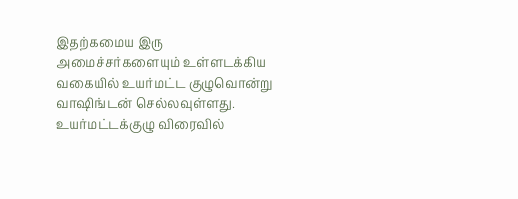இதற்கமைய இரு அமைச்சர்களையும் உள்ளடக்கிய வகையில் உயர்மட்ட குழுவொன்று வாஷிங்டன் செல்லவுள்ளது. உயர்மட்டக்குழு விரைவில்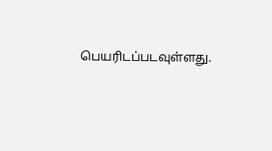பெயரிடப்படவுள்ளது.